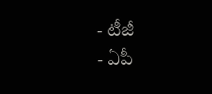- టీజీ
- ఏపీ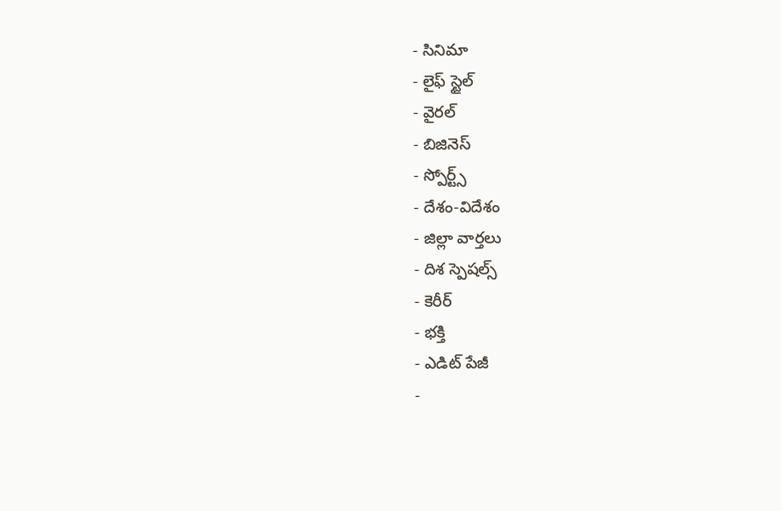- సినిమా
- లైఫ్ స్టైల్
- వైరల్
- బిజినెస్
- స్పోర్ట్స్
- దేశం-విదేశం
- జిల్లా వార్తలు
- దిశ స్పెషల్స్
- కెరీర్
- భక్తి
- ఎడిట్ పేజీ
-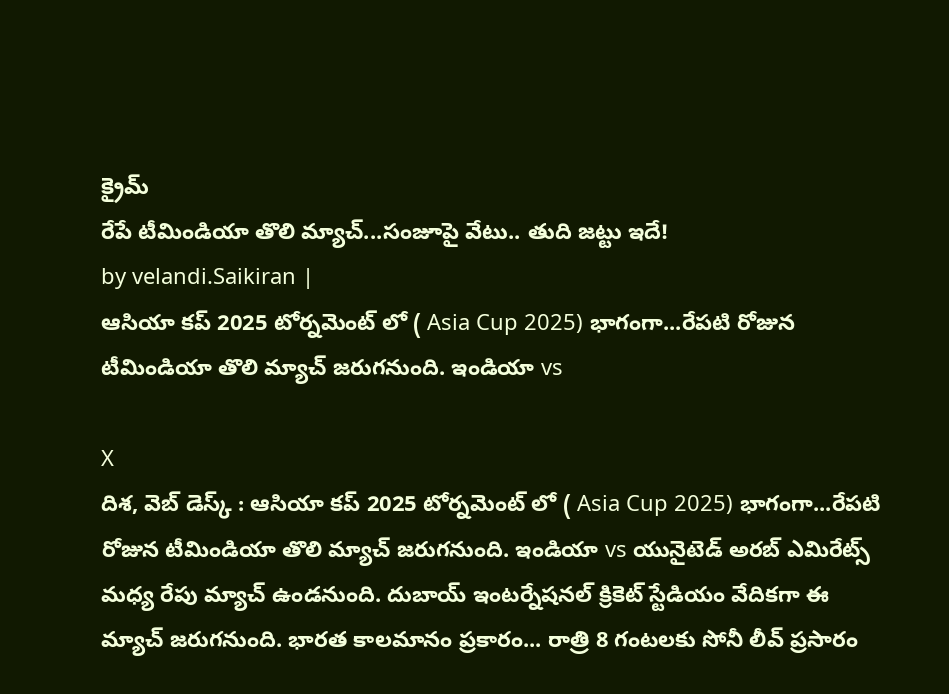క్రైమ్
రేపే టీమిండియా తొలి మ్యాచ్...సంజూపై వేటు.. తుది జట్టు ఇదే!
by velandi.Saikiran |
ఆసియా కప్ 2025 టోర్నమెంట్ లో ( Asia Cup 2025) భాగంగా...రేపటి రోజున టీమిండియా తొలి మ్యాచ్ జరుగనుంది. ఇండియా vs

X
దిశ, వెబ్ డెస్క్ : ఆసియా కప్ 2025 టోర్నమెంట్ లో ( Asia Cup 2025) భాగంగా...రేపటి రోజున టీమిండియా తొలి మ్యాచ్ జరుగనుంది. ఇండియా vs యునైటెడ్ అరబ్ ఎమిరేట్స్ మధ్య రేపు మ్యాచ్ ఉండనుంది. దుబాయ్ ఇంటర్నేషనల్ క్రికెట్ స్టేడియం వేదికగా ఈ మ్యాచ్ జరుగనుంది. భారత కాలమానం ప్రకారం... రాత్రి 8 గంటలకు సోనీ లీవ్ ప్రసారం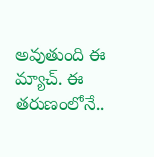అవుతుంది ఈ మ్యాచ్. ఈ తరుణంలోనే..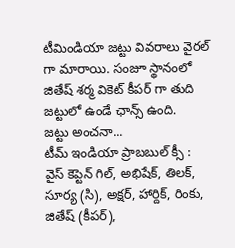టీమిండియా జట్టు వివరాలు వైరల్ గా మారాయి. సంజూ స్థానంలో జితేష్ శర్మ వికెట్ కీపర్ గా తుది జట్టులో ఉండే ఛాన్స్ ఉంది.
జట్టు అంచనా...
టీమ్ ఇండియా ప్రాబబుల్ క్సీ : వైస్ కెప్టెన్ గిల్, అభిషేక్, తిలక్, సూర్య (సి), అక్షర్, హార్దిక్, రింకు, జితేష్ (కీపర్),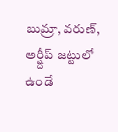బుమ్రా, వరుణ్, అర్ష్దీప్ జట్టులో ఉండే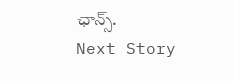ఛాన్స్.
Next Story